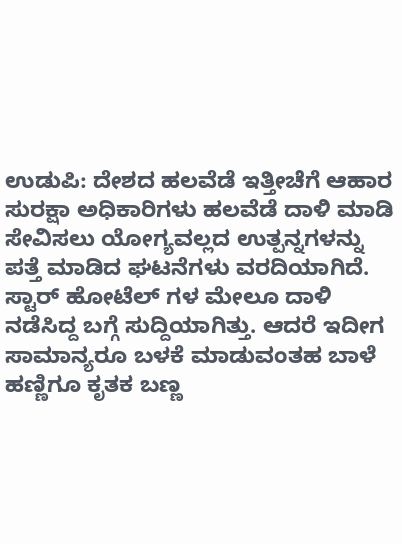ಉಡುಪಿ: ದೇಶದ ಹಲವೆಡೆ ಇತ್ತೀಚೆಗೆ ಆಹಾರ ಸುರಕ್ಷಾ ಅಧಿಕಾರಿಗಳು ಹಲವೆಡೆ ದಾಳಿ ಮಾಡಿ ಸೇವಿಸಲು ಯೋಗ್ಯವಲ್ಲದ ಉತ್ಪನ್ನಗಳನ್ನು ಪತ್ತೆ ಮಾಡಿದ ಘಟನೆಗಳು ವರದಿಯಾಗಿದೆ. ಸ್ಟಾರ್ ಹೋಟೆಲ್ ಗಳ ಮೇಲೂ ದಾಳಿ ನಡೆಸಿದ್ದ ಬಗ್ಗೆ ಸುದ್ದಿಯಾಗಿತ್ತು. ಆದರೆ ಇದೀಗ ಸಾಮಾನ್ಯರೂ ಬಳಕೆ ಮಾಡುವಂತಹ ಬಾಳೆ ಹಣ್ಣಿಗೂ ಕೃತಕ ಬಣ್ಣ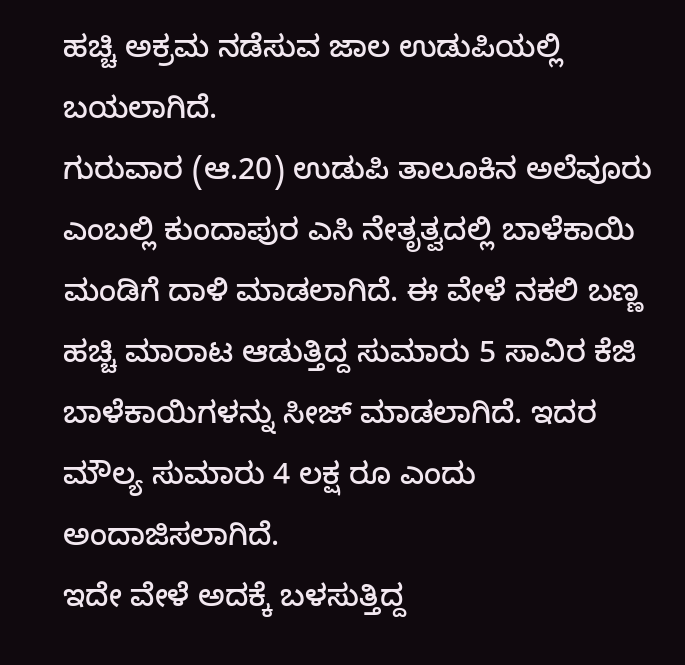ಹಚ್ಚಿ ಅಕ್ರಮ ನಡೆಸುವ ಜಾಲ ಉಡುಪಿಯಲ್ಲಿ ಬಯಲಾಗಿದೆ.
ಗುರುವಾರ (ಆ.20) ಉಡುಪಿ ತಾಲೂಕಿನ ಅಲೆವೂರು ಎಂಬಲ್ಲಿ ಕುಂದಾಪುರ ಎಸಿ ನೇತೃತ್ವದಲ್ಲಿ ಬಾಳೆಕಾಯಿ ಮಂಡಿಗೆ ದಾಳಿ ಮಾಡಲಾಗಿದೆ. ಈ ವೇಳೆ ನಕಲಿ ಬಣ್ಣ ಹಚ್ಚಿ ಮಾರಾಟ ಆಡುತ್ತಿದ್ದ ಸುಮಾರು 5 ಸಾವಿರ ಕೆಜಿ ಬಾಳೆಕಾಯಿಗಳನ್ನು ಸೀಜ್ ಮಾಡಲಾಗಿದೆ. ಇದರ ಮೌಲ್ಯ ಸುಮಾರು 4 ಲಕ್ಷ ರೂ ಎಂದು ಅಂದಾಜಿಸಲಾಗಿದೆ.
ಇದೇ ವೇಳೆ ಅದಕ್ಕೆ ಬಳಸುತ್ತಿದ್ದ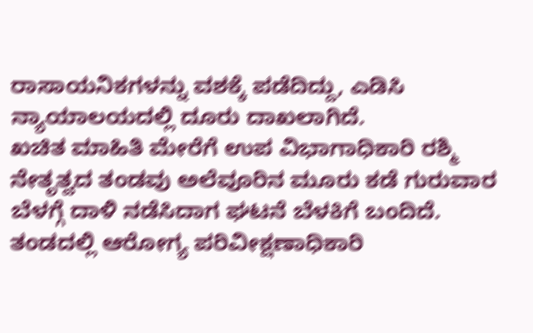ರಾಸಾಯನಿಕಗಳನ್ನು ವಶಕ್ಕೆ ಪಡೆದಿದ್ದು, ಎಡಿಸಿ ನ್ಯಾಯಾಲಯದಲ್ಲಿ ದೂರು ದಾಖಲಾಗಿದೆ.
ಖಚಿತ ಮಾಹಿತಿ ಮೇರೆಗೆ ಉಪ ವಿಭಾಗಾಧಿಕಾರಿ ರಶ್ಮಿ ನೇತೃತ್ವದ ತಂಡವು ಅಲೆವೂರಿನ ಮೂರು ಕಡೆ ಗುರುವಾರ ಬೆಳಗ್ಗೆ ದಾಳಿ ನಡೆಸಿದಾಗ ಘಟನೆ ಬೆಳಕಿಗೆ ಬಂದಿದೆ.
ತಂಡದಲ್ಲಿ ಆರೋಗ್ಯ ಪರಿವೀಕ್ಷಣಾಧಿಕಾರಿ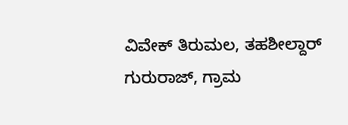ವಿವೇಕ್ ತಿರುಮಲ, ತಹಶೀಲ್ದಾರ್ ಗುರುರಾಜ್, ಗ್ರಾಮ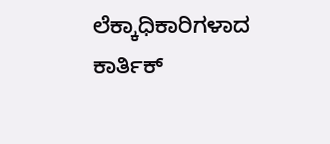ಲೆಕ್ಕಾಧಿಕಾರಿಗಳಾದ ಕಾರ್ತಿಕ್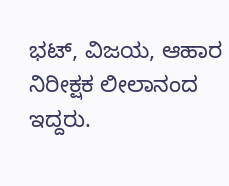ಭಟ್, ವಿಜಯ, ಆಹಾರ ನಿರೀಕ್ಷಕ ಲೀಲಾನಂದ ಇದ್ದರು.